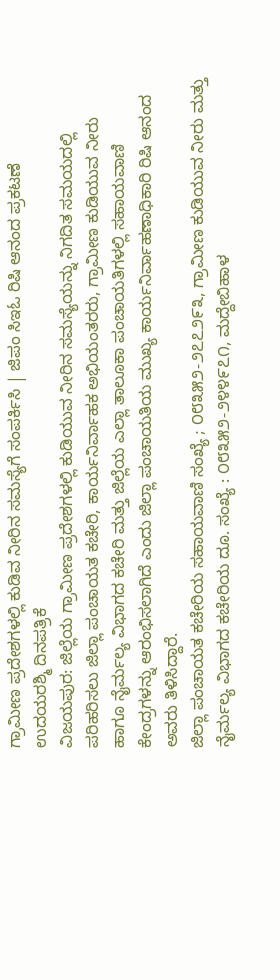ಗ್ರಾಮೀಣ ಪ್ರದೇಶಗಳಲ್ಲಿ ಕುಡಿವ ನೀರಿನ ಸಮಸ್ಯೆಗೆ ಸಂಪರ್ಕಿಸಿ | ಜಿಪಂ ಸಿಇಓ ರಿಷಿ ಆನಂದ ಪ್ರಕಟಣೆ
ಉದಯರಶ್ಮಿ ದಿನಪತ್ರಿಕೆ
ವಿಜಯಪುರ: ಜಿಲ್ಲೆಯ ಗ್ರಾಮೀಣ ಪ್ರದೇಶಗಳಲ್ಲಿ ಕುಡಿಯುವ ನೀರಿನ ಸಮಸ್ಯೆಯನ್ನು ನಿಗದಿತ ಸಮಯದಲ್ಲಿ ಪರಿಹರಿಸಲು ಜಿಲ್ಲಾ ಪಂಚಾಯತ ಕಚೇರಿ, ಕಾರ್ಯನಿರ್ವಾಹಕ ಅಭಿಯಂತರರು, ಗ್ರಾಮೀಣ ಕುಡಿಯುವ ನೀರು ಹಾಗೂ ನೈರ್ಮಲ್ಯ ವಿಭಾಗದ ಕಚೇರಿ ಮತ್ತು ಜಿಲ್ಲೆಯ ಎಲ್ಲಾ ತಾಲೂಕಾ ಪಂಚಾಯತಿಗಳಲ್ಲಿ ಸಹಾಯವಾಣಿ ಕೇಂದ್ರಗಳನ್ನು ಆರಂಭಿಸಲಾಗಿದೆ ಎಂದು ಜಿಲ್ಲಾ ಪಂಚಾಯತಿಯ ಮುಖ್ಯ ಕಾರ್ಯನಿರ್ವಾಹಣಾಧಿಕಾರಿ ರಿಷಿ ಆನಂದ ಅವರು ತಿಳಿಸಿದ್ದಾರೆ.
ಜಿಲ್ಲಾ ಪಂಚಾಯತ ಕಚೇರಿಯ ಸಹಾಯವಾಣಿ ಸಂಖ್ಯೆ ; ೦೮೩೫೨-೨೭೭೨೯೩, ಗ್ರಾಮೀಣ ಕುಡಿಯುವ ನೀರು ಮತ್ತು ನೈರ್ಮಲ್ಯ ವಿಭಾಗದ ಕಚೇರಿಯ ದೂ. ಸಂಖ್ಯೆ : ೦೮೩೫೨-೨೪೪೯೭೧, ಮದ್ದೇಬಿಹಾಳ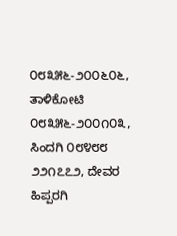೦೮೩೫೬-೨೦೦೬೦೬, ತಾಳಿಕೋಟಿ ೦೮೩೫೬-೨೦೦೧೦೩, ಸಿಂದಗಿ ೦೮೪೮೮ ೨೨೧೭೭೨, ದೇವರ ಹಿಪ್ಪರಗಿ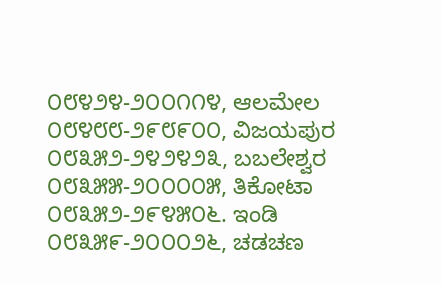೦೮೪೨೪-೨೦೦೧೧೪, ಆಲಮೇಲ ೦೮೪೮೮-೨೯೮೯೦೦, ವಿಜಯಪುರ ೦೮೩೫೨-೨೪೨೪೨೩, ಬಬಲೇಶ್ವರ ೦೮೩೫೫-೨೦೦೦೦೫, ತಿಕೋಟಾ ೦೮೩೫೨-೨೯೪೫೦೬. ಇಂಡಿ ೦೮೩೫೯-೨೦೦೦೨೬, ಚಡಚಣ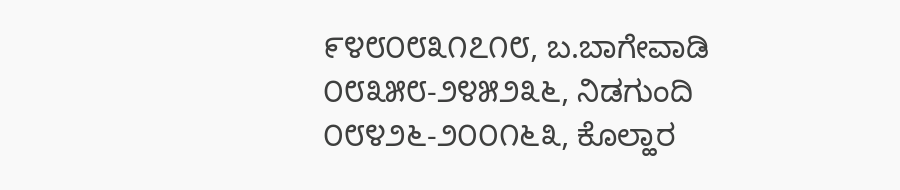೯೪೮೦೮೩೧೭೧೮, ಬ.ಬಾಗೇವಾಡಿ ೦೮೩೫೮-೨೪೫೨೩೬, ನಿಡಗುಂದಿ ೦೮೪೨೬-೨೦೦೧೬೩, ಕೊಲ್ಹಾರ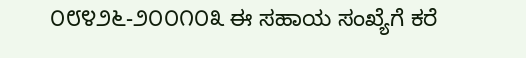೦೮೪೨೬-೨೦೦೧೦೩ ಈ ಸಹಾಯ ಸಂಖ್ಯೆಗೆ ಕರೆ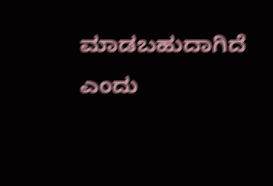ಮಾಡಬಹುದಾಗಿದೆ ಎಂದು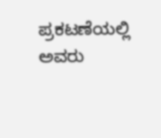ಪ್ರಕಟಣೆಯಲ್ಲಿ ಅವರು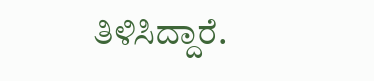ತಿಳಿಸಿದ್ದಾರೆ.